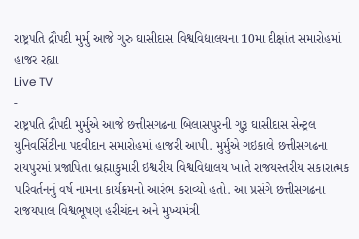રાષ્ટ્રપતિ દ્રૌપદી મુર્મુ આજે ગુરુ ઘાસીદાસ વિશ્વવિદ્યાલયના 10મા દીક્ષાંત સમારોહમાં હાજર રહ્યા
Live TV
-
રાષ્ટ્રપતિ દ્રૌપદી મુર્મુએ આજે છત્તીસગઢના બિલાસપુરની ગુરૂ ઘાસીદાસ સેન્ટ્રલ યુનિવર્સિટીના પદવીદાન સમારોહમાં હાજરી આપી. મુર્મુએ ગઇકાલે છત્તીસગઢના રાયપુરમાં પ્રજાપિતા બ્રહ્માકુમારી ઇશ્વરીય વિશ્વવિદ્યાલય ખાતે રાજયસ્તરીય સકારાત્મક પરિવર્તનનું વર્ષ નામના કાર્યક્રમનો આરંભ કરાવ્યો હતો. આ પ્રસંગે છત્તીસગઢના રાજયપાલ વિશ્વભૂષણ હરીચંદન અને મુખ્યમંત્રી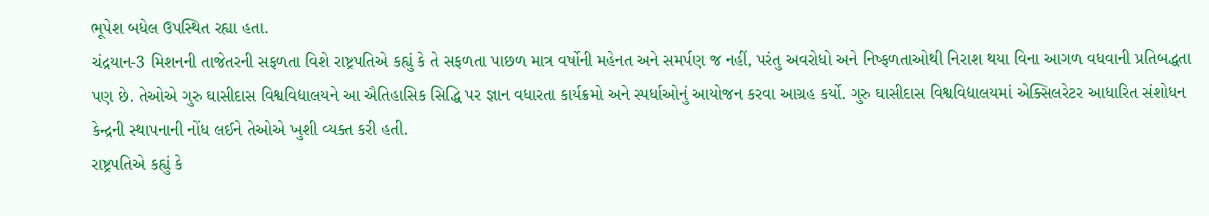ભૂપેશ બધેલ ઉપસ્થિત રહ્યા હતા.
ચંદ્રયાન-3 મિશનની તાજેતરની સફળતા વિશે રાષ્ટ્રપતિએ કહ્યું કે તે સફળતા પાછળ માત્ર વર્ષોની મહેનત અને સમર્પણ જ નહીં, પરંતુ અવરોધો અને નિષ્ફળતાઓથી નિરાશ થયા વિના આગળ વધવાની પ્રતિબદ્ધતા પણ છે. તેઓએ ગુરુ ઘાસીદાસ વિશ્વવિદ્યાલયને આ ઐતિહાસિક સિદ્ધિ પર જ્ઞાન વધારતા કાર્યક્રમો અને સ્પર્ધાઓનું આયોજન કરવા આગ્રહ કર્યો. ગુરુ ઘાસીદાસ વિશ્વવિદ્યાલયમાં એક્સિલરેટર આધારિત સંશોધન કેન્દ્રની સ્થાપનાની નોંધ લઈને તેઓએ ખુશી વ્યક્ત કરી હતી.
રાષ્ટ્રપતિએ કહ્યું કે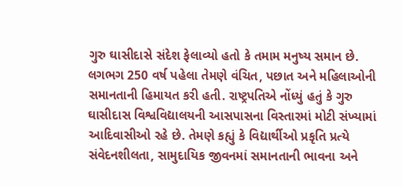ગુરુ ઘાસીદાસે સંદેશ ફેલાવ્યો હતો કે તમામ મનુષ્ય સમાન છે. લગભગ 250 વર્ષ પહેલા તેમણે વંચિત, પછાત અને મહિલાઓની સમાનતાની હિમાયત કરી હતી. રાષ્ટ્રપતિએ નોંધ્યું હતું કે ગુરુ ઘાસીદાસ વિશ્વવિદ્યાલયની આસપાસના વિસ્તારમાં મોટી સંખ્યામાં આદિવાસીઓ રહે છે. તેમણે કહ્યું કે વિદ્યાર્થીઓ પ્રકૃતિ પ્રત્યે સંવેદનશીલતા, સામુદાયિક જીવનમાં સમાનતાની ભાવના અને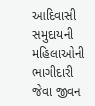આદિવાસી સમુદાયની મહિલાઓની ભાગીદારી જેવા જીવન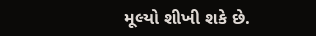મૂલ્યો શીખી શકે છે.